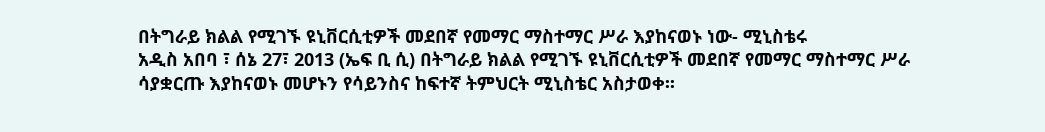በትግራይ ክልል የሚገኙ ዩኒቨርሲቲዎች መደበኛ የመማር ማስተማር ሥራ እያከናወኑ ነው- ሚኒስቴሩ
አዲስ አበባ ፣ ሰኔ 27፣ 2013 (ኤፍ ቢ ሲ) በትግራይ ክልል የሚገኙ ዩኒቨርሲቲዎች መደበኛ የመማር ማስተማር ሥራ ሳያቋርጡ እያከናወኑ መሆኑን የሳይንስና ከፍተኛ ትምህርት ሚኒስቴር አስታወቀ፡፡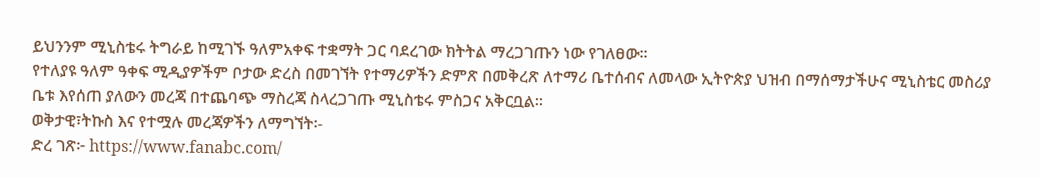ይህንንም ሚኒስቴሩ ትግራይ ከሚገኙ ዓለምአቀፍ ተቋማት ጋር ባደረገው ክትትል ማረጋገጡን ነው የገለፀው፡፡
የተለያዩ ዓለም ዓቀፍ ሚዲያዎችም ቦታው ድረስ በመገኘት የተማሪዎችን ድምጽ በመቅረጽ ለተማሪ ቤተሰብና ለመላው ኢትዮጵያ ህዝብ በማሰማታችሁና ሚኒስቴር መስሪያ ቤቱ እየሰጠ ያለውን መረጃ በተጨባጭ ማስረጃ ስላረጋገጡ ሚኒስቴሩ ምስጋና አቅርቧል፡፡
ወቅታዊ፣ትኩስ እና የተሟሉ መረጃዎችን ለማግኘት፡-
ድረ ገጽ፦ https://www.fanabc.com/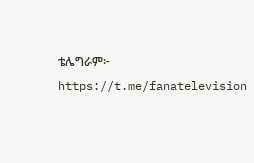ቴሌግራም፦ https://t.me/fanatelevision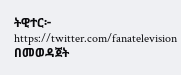ትዊተር፦ https://twitter.com/fanatelevision በመወዳጀት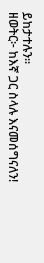ይከታተሉን፡፡
ዘወትር፦ ከእኛ ጋር ስላሉ እናመሰግናለን!